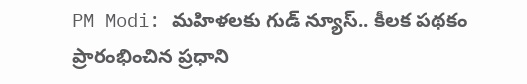PM Modi: మహిళలకు గుడ్ న్యూస్.. కీలక పథకం ప్రారంభించిన ప్రధాని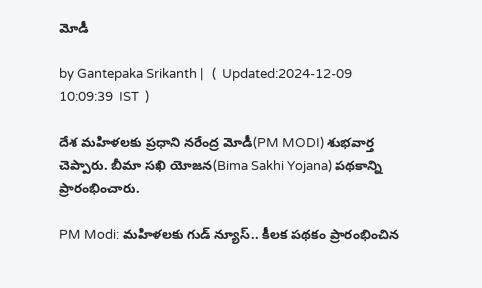మోడీ

by Gantepaka Srikanth |   (  Updated:2024-12-09 10:09:39  IST  )

దేశ మహిళలకు ప్రధాని నరేంద్ర మోడీ(PM MODI) శుభవార్త చెప్పారు. బీమా సఖి యోజన(Bima Sakhi Yojana) పథకాన్ని ప్రారంభించారు.

PM Modi: మహిళలకు గుడ్ న్యూస్.. కీలక పథకం ప్రారంభించిన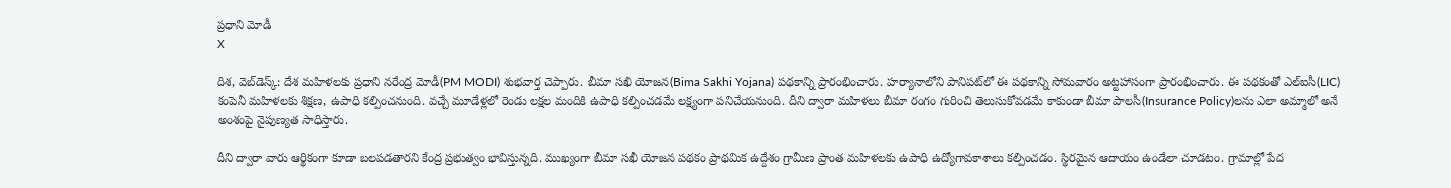ప్రధాని మోడీ
X

దిశ, వెబ్‌డెస్క్: దేశ మహిళలకు ప్రధాని నరేంద్ర మోడీ(PM MODI) శుభవార్త చెప్పారు. బీమా సఖి యోజన(Bima Sakhi Yojana) పథకాన్ని ప్రారంభించారు. హర్యానాలోని పానిపట్‌లో ఈ పథకాన్ని సోమవారం అట్టహాసంగా ప్రారంభించారు. ఈ పథకంతో ఎల్‌ఐసీ(LIC) కంపెనీ మహిళలకు శిక్షణ, ఉపాధి కల్పించనుంది. వచ్చే మూడేళ్లలో రెండు లక్షల మందికి ఉపాధి కల్పించడమే లక్ష్యంగా పనిచేయనుంది. దీని ద్వారా మహిళలు బీమా రంగం గురించి తెలుసుకోవడమే కాకుండా బీమా పాలసీ(Insurance Policy)లను ఎలా అమ్మాలో అనే అంశంపై నైపుణ్యత సాధిస్తారు.

దీని ద్వారా వారు ఆర్థికంగా కూడా బలపడతారని కేంద్ర ప్రభుత్వం భావిస్తున్నది. ముఖ్యంగా బీమా సఖీ యోజన పథకం ప్రాథమిక ఉద్దేశం గ్రామీణ ప్రాంత మహిళలకు ఉపాధి ఉద్యోగావకాశాలు కల్పించడం. స్థిరమైన ఆదాయం ఉండేలా చూడటం. గ్రామాల్లో పేద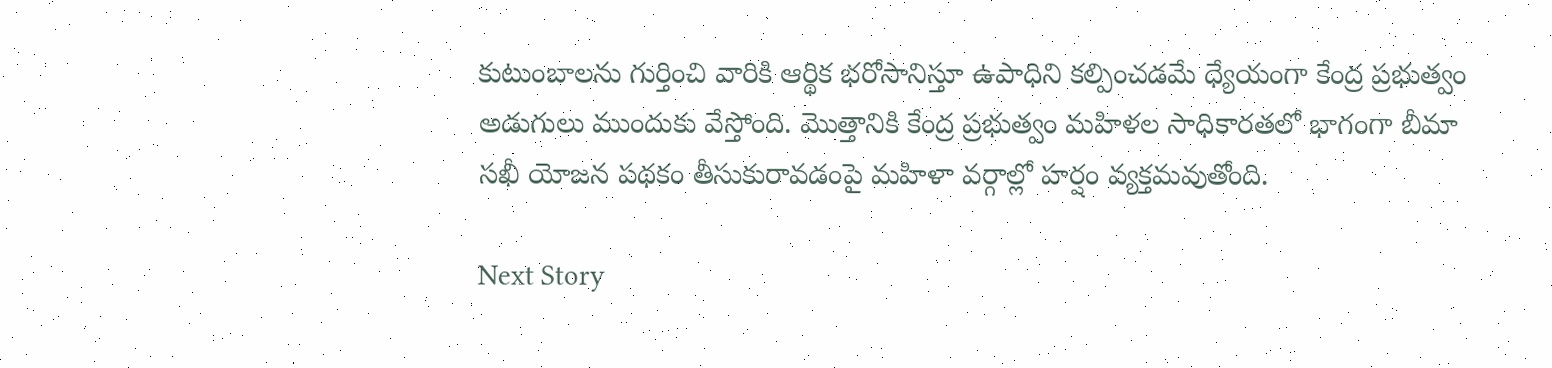కుటుంబాలను గుర్తించి వారికి ఆర్థిక భరోసానిస్తూ ఉపాధిని కల్పించడమే ధ్యేయంగా కేంద్ర ప్రభుత్వం అడుగులు ముందుకు వేస్తోంది. మొత్తానికి కేంద్ర ప్రభుత్వం మహిళల సాధికారతలో భాగంగా బీమా సఖీ యోజన పథకం తీసుకురావడంపై మహిళా వర్గాల్లో హర్షం వ్యక్తమవుతోంది.

Next Story